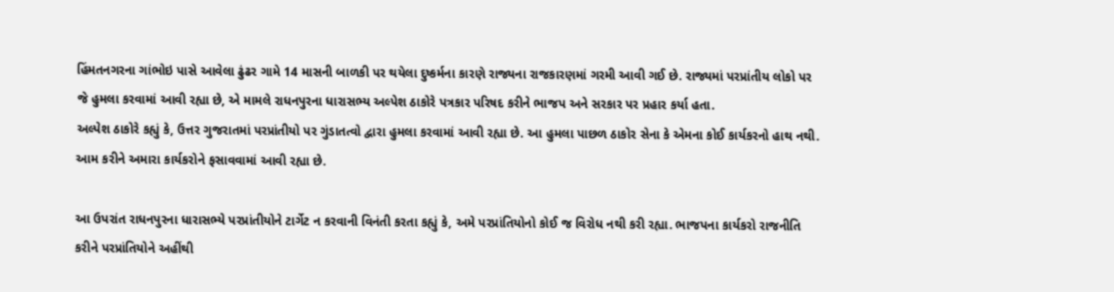હિંમતનગરના ગાંભોઇ પાસે આવેલા ઢુંઢર ગામે 14 માસની બાળકી પર થયેલા દુષ્કર્મના કારણે રાજ્યના રાજકારણમાં ગરમી આવી ગઈ છે. રાજ્યમાં પરપ્રાંતીય લોકો પર જે હુમલા કરવામાં આવી રહ્યા છે, એ મામલે રાધનપુરના ધારાસભ્ય અલ્પેશ ઠાકોરે પત્રકાર પરિષદ કરીને ભાજપ અને સરકાર પર પ્રહાર કર્યા હતા.
અલ્પેશ ઠાકોરે કહ્યું કે, ઉત્તર ગુજરાતમાં પરપ્રાંતીયો પર ગુંડાતત્વો દ્વારા હુમલા કરવામાં આવી રહ્યા છે. આ હુમલા પાછળ ઠાકોર સેના કે એમના કોઈ કાર્યકરનો હાથ નથી. આમ કરીને અમારા કાર્યકરોને ફસાવવામાં આવી રહ્યા છે.

આ ઉપરાંત રાધનપુરના ધારાસભ્યે પરપ્રાંતીયોને ટાર્ગેટ ન કરવાની વિનંતી કરતા કહ્યું કે, અમે પરપ્રાંતિયોનો કોઈ જ વિરોધ નથી કરી રહ્યા. ભાજપના કાર્યકરો રાજનીતિ કરીને પરપ્રાંતિયોને અહીંથી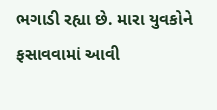ભગાડી રહ્યા છે. મારા યુવકોને ફસાવવામાં આવી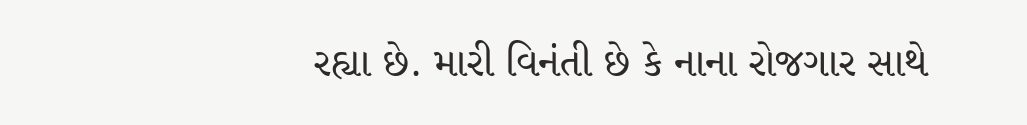રહ્યા છે. મારી વિનંતી છે કે નાના રોજગાર સાથે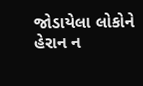જોડાયેલા લોકોને હેરાન ન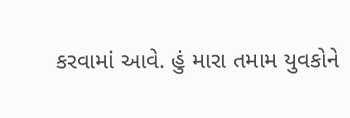કરવામાં આવે. હું મારા તમામ યુવકોને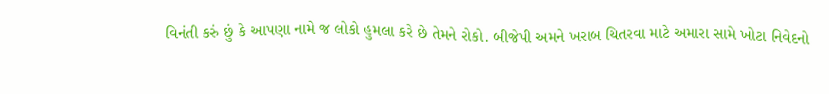વિનંતી કરું છું કે આપણા નામે જ લોકો હુમલા કરે છે તેમને રોકો. બીજેપી અમને ખરાબ ચિતરવા માટે અમારા સામે ખોટા નિવેદનો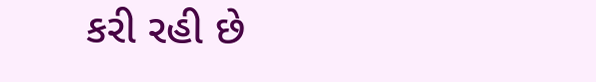કરી રહી છે